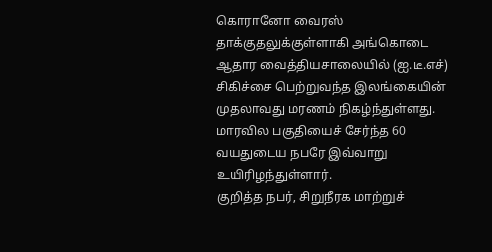கொரானோ வைரஸ் தாக்குதலுக்குள்ளாகி அங்கொடை ஆதார வைத்தியசாலையில் (ஐ.டீ.எச்) சிகிச்சை பெற்றுவந்த இலங்கையின் முதலாவது மரணம் நிகழ்ந்துள்ளது.
மாரவில பகுதியைச் சேர்ந்த 60 வயதுடைய நபரே இவ்வாறு உயிரிழந்துள்ளார்.
குறித்த நபர், சிறுநீரக மாற்றுச்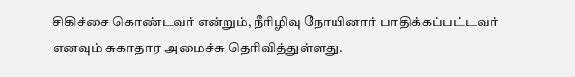சிகிச்சை கொண்டவர் என்றும், நீரிழிவு நோயினார் பாதிக்கப்பட்டவர் எனவும் சுகாதார அமைச்சு தெரிவித்துள்ளது.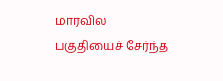மாரவில பகுதியைச் சேர்ந்த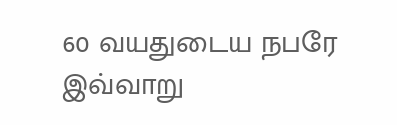60 வயதுடைய நபரே இவ்வாறு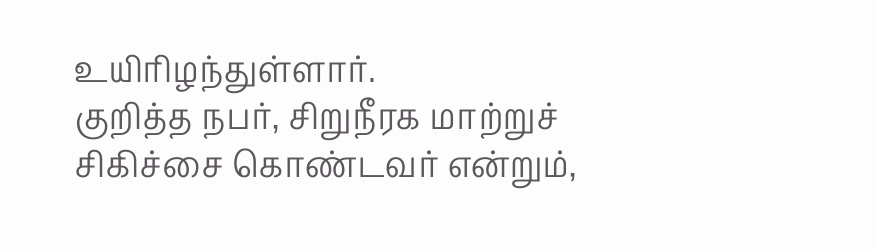உயிரிழந்துள்ளார்.
குறித்த நபர், சிறுநீரக மாற்றுச் சிகிச்சை கொண்டவர் என்றும்,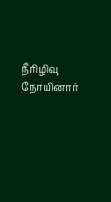நீரிழிவு நோயினார்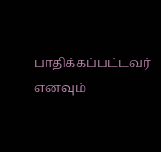பாதிக்கப்பட்டவர் எனவும்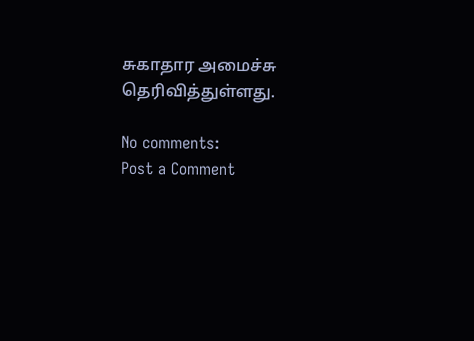சுகாதார அமைச்சு தெரிவித்துள்ளது.

No comments:
Post a Comment